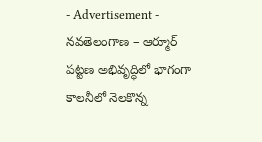- Advertisement -
నవతెలంగాణ – ఆర్మూర్
పట్టణ అభివృద్ధిలో భాగంగా కాలనీలో నెలకొన్న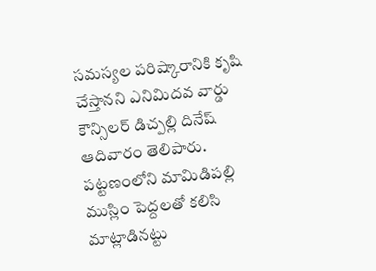సమస్యల పరిష్కారానికి కృషి చేస్తానని ఎనిమిదవ వార్డు కౌన్సిలర్ డిచ్పల్లి దినేష్ ఆదివారం తెలిపారు. పట్టణంలోని మామిడిపల్లి ముస్లిం పెద్దలతో కలిసి మాట్లాడినట్టు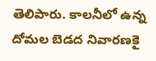తెలిపారు. కాలనీలో ఉన్న దోమల బెడద నివారణకై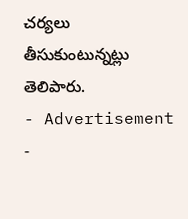చర్యలు తీసుకుంటున్నట్లు తెలిపారు.
- Advertisement -